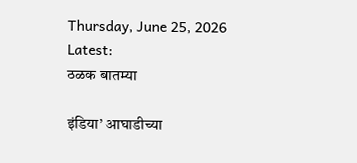Thursday, June 25, 2026
Latest:
ठळक बातम्या

इंडिया’ आघाडीच्या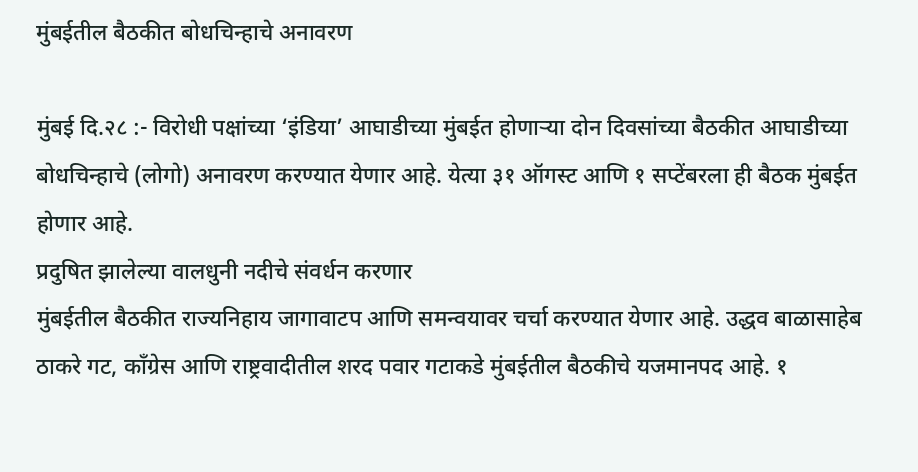मुंबईतील बैठकीत बोधचिन्हाचे अनावरण

मुंबई दि.२८ :- विरोधी पक्षांच्या ‘इंडिया’ आघाडीच्या मुंबईत होणाऱ्या दोन दिवसांच्या बैठकीत आघाडीच्या बोधचिन्हाचे (लोगो) अनावरण करण्यात येणार आहे. येत्या ३१ ऑगस्ट आणि १ सप्टेंबरला ही बैठक मुंबईत होणार आहे.
प्रदुषित झालेल्या वालधुनी नदीचे संवर्धन करणार
मुंबईतील बैठकीत राज्यनिहाय जागावाटप आणि समन्वयावर चर्चा करण्यात येणार आहे. उद्धव बाळासाहेब ठाकरे गट, काँग्रेस आणि राष्ट्रवादीतील शरद पवार गटाकडे मुंबईतील बैठकीचे यजमानपद आहे. १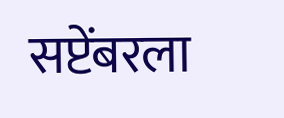सप्टेंबरला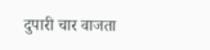दुपारी चार वाजता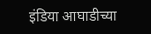इंडिया आघाडीच्या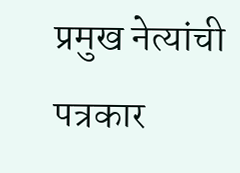प्रमुख नेत्यांची पत्रकार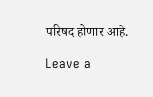परिषद होणार आहे.

Leave a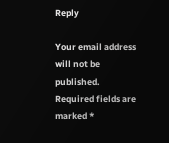Reply

Your email address will not be published. Required fields are marked *